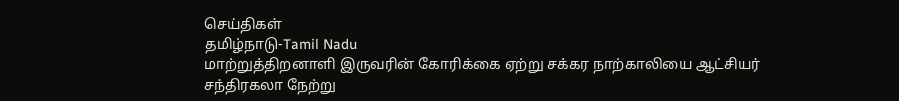செய்திகள்
தமிழ்நாடு-Tamil Nadu
மாற்றுத்திறனாளி இருவரின் கோரிக்கை ஏற்று சக்கர நாற்காலியை ஆட்சியர் சந்திரகலா நேற்று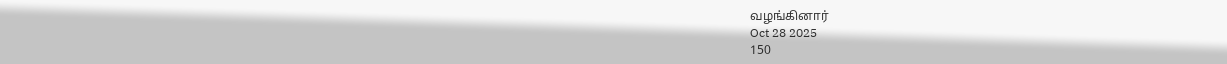வழங்கினார்
Oct 28 2025
150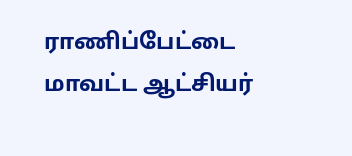ராணிப்பேட்டை மாவட்ட ஆட்சியர்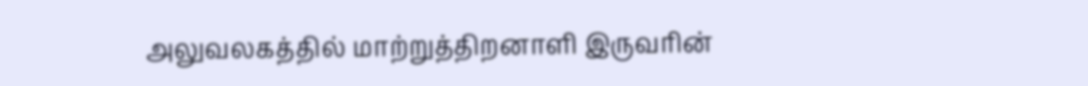அலுவலகத்தில் மாற்றுத்திறனாளி இருவரின்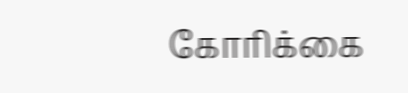கோரிக்கை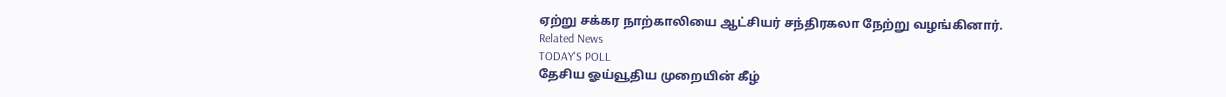ஏற்று சக்கர நாற்காலியை ஆட்சியர் சந்திரகலா நேற்று வழங்கினார்.
Related News
TODAY'S POLL
தேசிய ஓய்வூதிய முறையின் கீழ்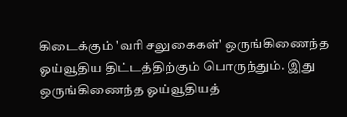கிடைக்கும் 'வரி சலுகைகள்' ஒருங்கிணைந்த ஓய்வூதிய திட்டத்திற்கும் பொருந்தும். இது ஒருங்கிணைந்த ஓய்வூதியத்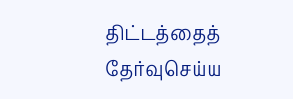திட்டத்தைத் தேர்வுசெய்ய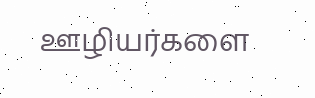ஊழியர்களை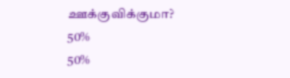ஊக்குவிக்குமா?
50%
50%